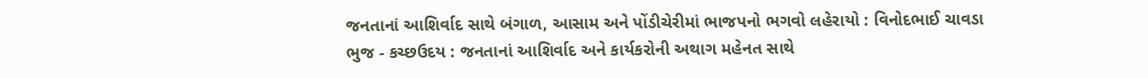જનતાનાં આશિર્વાદ સાથે બંગાળ, આસામ અને પોંડીચેરીમાં ભાજપનો ભગવો લહેરાયો : વિનોદભાઈ ચાવડા
ભુજ - કચ્છઉદય : જનતાનાં આશિર્વાદ અને કાર્યકરોની અથાગ મહેનત સાથે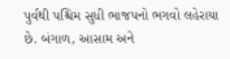પુર્વથી પશ્ચિમ સુધી ભાજપનો ભગવો લહેરાયા છે. બંગાળ, આસામ અને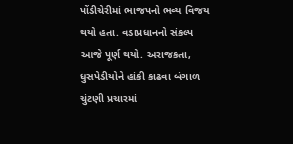પોંડીચેરીમાં ભાજપનો ભવ્ય વિજય થયો હતા. વડાપ્રધાનનો સંકલ્પ આજે પૂર્ણ થયો. અરાજકતા, ધુસપેડીયોને હાંકી કાઢવા બંગાળ ચુંટણી પ્રચારમાં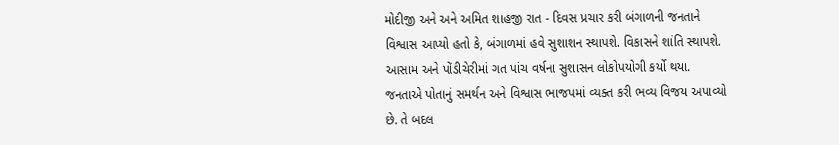મોદીજી અને અને અમિત શાહજી રાત - દિવસ પ્રચાર કરી બંગાળની જનતાને વિશ્વાસ આપ્યો હતો કે, બંગાળમાં હવે સુશાશન સ્થાપશે. વિકાસને શાંતિ સ્થાપશે. આસામ અને પોંડીચેરીમાં ગત પાંચ વર્ષના સુશાસન લોકોપયોગી કર્યો થયા. જનતાએ પોતાનું સમર્થન અને વિશ્વાસ ભાજપમાં વ્યક્ત કરી ભવ્ય વિજય અપાવ્યો છે. તે બદલ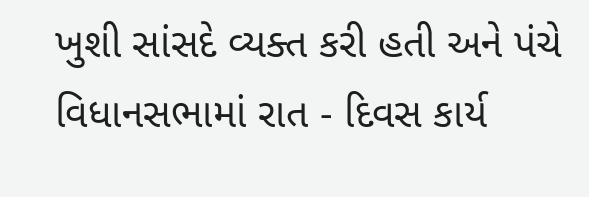ખુશી સાંસદે વ્યક્ત કરી હતી અને પંચે વિધાનસભામાં રાત - દિવસ કાર્ય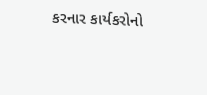કરનાર કાર્યકરોનો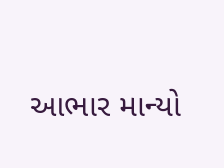આભાર માન્યો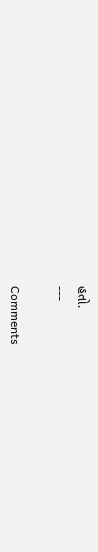હતો.
---

Comments